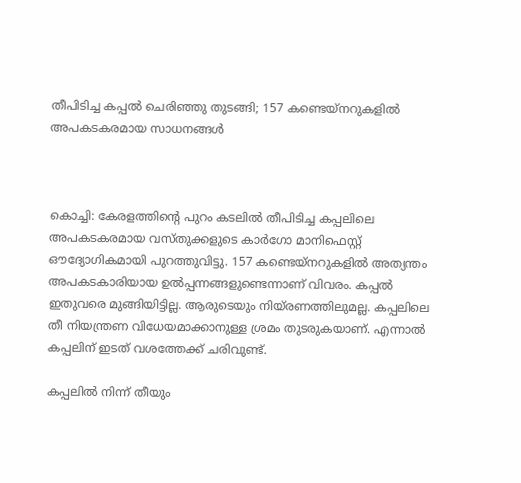തീപിടിച്ച കപ്പല്‍ ചെരിഞ്ഞു തുടങ്ങി; 157 കണ്ടെയ്നറുകളില്‍ അപകടകരമായ സാധനങ്ങള്‍



കൊച്ചി: കേരളത്തിന്റെ പുറം കടലില്‍ തീപിടിച്ച കപ്പലിലെ അപകടകരമായ വസ്തുക്കളുടെ കാര്‍ഗോ മാനിഫെസ്റ്റ് ഔദ്യോഗികമായി പുറത്തുവിട്ടു. 157 കണ്ടെയ്നറുകളില്‍ അത്യന്തം അപകടകാരിയായ ഉല്‍പ്പന്നങ്ങളുണ്ടെന്നാണ് വിവരം. കപ്പല്‍ ഇതുവരെ മുങ്ങിയിട്ടില്ല. ആരുടെയും നിയ്രണത്തിലുമല്ല. കപ്പലിലെ തീ നിയന്ത്രണ വിധേയമാക്കാനുള്ള ശ്രമം തുടരുകയാണ്. എന്നാല്‍ കപ്പലിന് ഇടത് വശത്തേക്ക് ചരിവുണ്ട്.

കപ്പലില്‍ നിന്ന് തീയും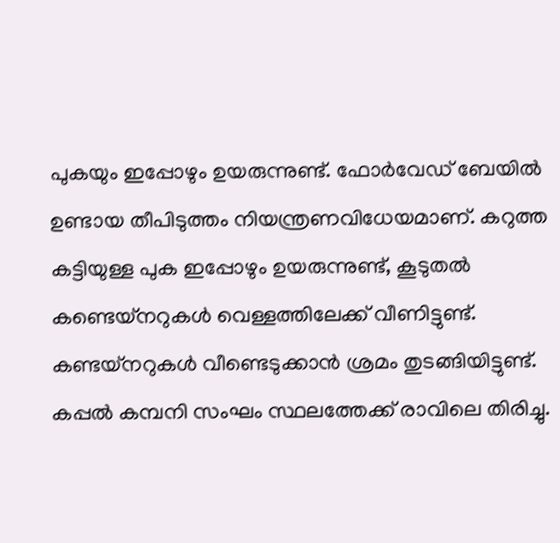പുകയും ഇപ്പോഴും ഉയരുന്നുണ്ട്. ഫോര്‍വേഡ് ബേയില്‍ ഉണ്ടായ തീപിടുത്തം നിയന്ത്രണവിധേയമാണ്. കറുത്ത കട്ടിയുള്ള പുക ഇപ്പോഴും ഉയരുന്നുണ്ട്, കൂടുതല്‍ കണ്ടെയ്നറുകള്‍ വെള്ളത്തിലേക്ക് വീണിട്ടുണ്ട്. കണ്ടയ്‌നറുകള്‍ വീണ്ടെടുക്കാന്‍ ശ്രമം തുടങ്ങിയിട്ടുണ്ട്. കപ്പല്‍ കമ്പനി സംഘം സ്ഥലത്തേക്ക് രാവിലെ തിരിച്ചു.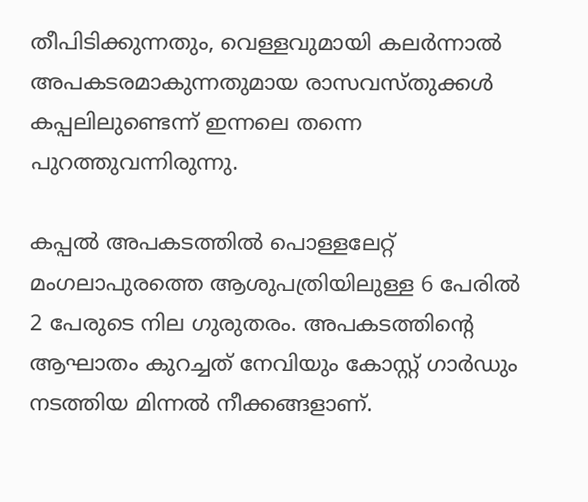തീപിടിക്കുന്നതും, വെള്ളവുമായി കലര്‍ന്നാല്‍ അപകടരമാകുന്നതുമായ രാസവസ്തുക്കള്‍ കപ്പലിലുണ്ടെന്ന് ഇന്നലെ തന്നെ പുറത്തുവന്നിരുന്നു.

കപ്പല്‍ അപകടത്തില്‍ പൊള്ളലേറ്റ് മംഗലാപുരത്തെ ആശുപത്രിയിലുള്ള 6 പേരില്‍ 2 പേരുടെ നില ഗുരുതരം. അപകടത്തിന്റെ ആഘാതം കുറച്ചത് നേവിയും കോസ്റ്റ് ഗാര്‍ഡും നടത്തിയ മിന്നല്‍ നീക്കങ്ങളാണ്.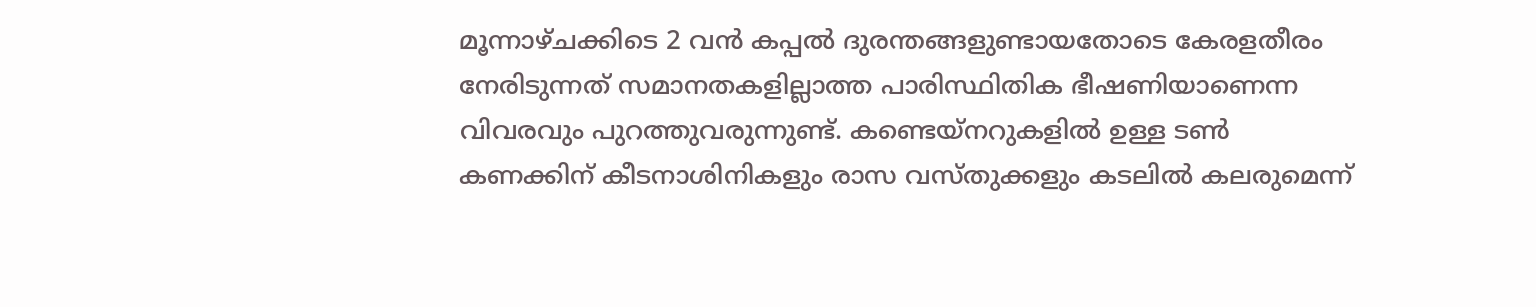മൂന്നാഴ്ചക്കിടെ 2 വന്‍ കപ്പല്‍ ദുരന്തങ്ങളുണ്ടായതോടെ കേരളതീരം നേരിടുന്നത് സമാനതകളില്ലാത്ത പാരിസ്ഥിതിക ഭീഷണിയാണെന്ന വിവരവും പുറത്തുവരുന്നുണ്ട്. കണ്ടെയ്‌നറുകളില്‍ ഉള്ള ടണ്‍ കണക്കിന് കീടനാശിനികളും രാസ വസ്തുക്കളും കടലില്‍ കലരുമെന്ന്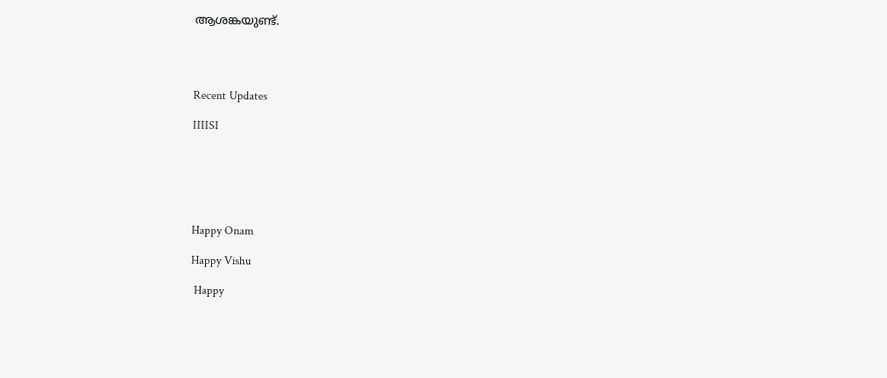ആശങ്കയുണ്ട്.




Recent Updates

IIIISI






Happy Onam

Happy Vishu

 Happy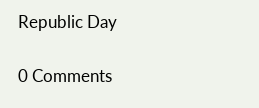Republic Day

0 Comments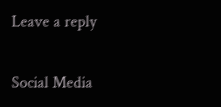Leave a reply

Social Media